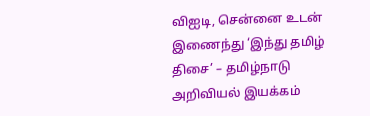விஐடி, சென்னை உடன் இணைந்து ‘இந்து தமிழ் திசை’ – தமிழ்நாடு அறிவியல் இயக்கம்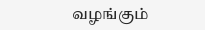வழங்கும்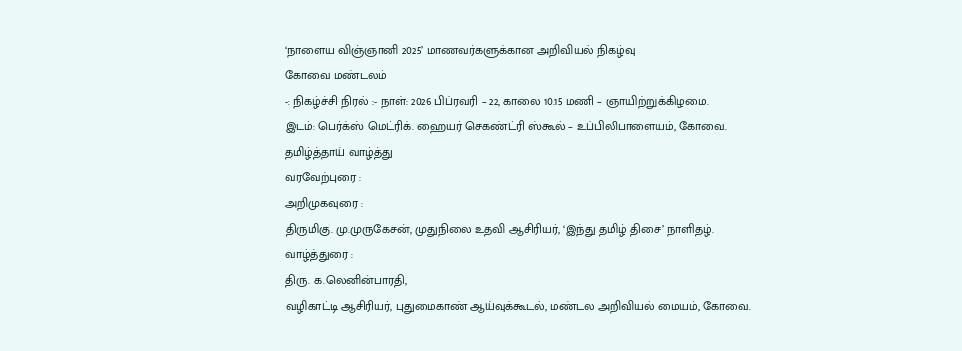‘நாளைய விஞ்ஞானி 2025’ மாணவர்களுக்கான அறிவியல் நிகழ்வு
கோவை மண்டலம்
-: நிகழ்ச்சி நிரல் :- நாள்: 2026 பிப்ரவரி – 22, காலை 10.15 மணி – ஞாயிற்றுக்கிழமை.
இடம்: பெர்க்ஸ் மெட்ரிக். ஹையர் செகண்ட்ரி ஸ்கூல் – உப்பிலிபாளையம், கோவை.
தமிழ்த்தாய் வாழ்த்து
வரவேற்புரை :
அறிமுகவுரை :
திருமிகு. மு.முருகேசன், முதுநிலை உதவி ஆசிரியர், ‘இந்து தமிழ் திசை’ நாளிதழ்.
வாழ்த்துரை :
திரு. க.லெனின்பாரதி,
வழிகாட்டி ஆசிரியர், புதுமைகாண் ஆய்வுக்கூடல், மண்டல அறிவியல் மையம், கோவை.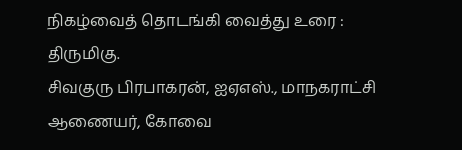நிகழ்வைத் தொடங்கி வைத்து உரை :
திருமிகு.
சிவகுரு பிரபாகரன், ஐஏஎஸ்., மாநகராட்சி ஆணையர், கோவை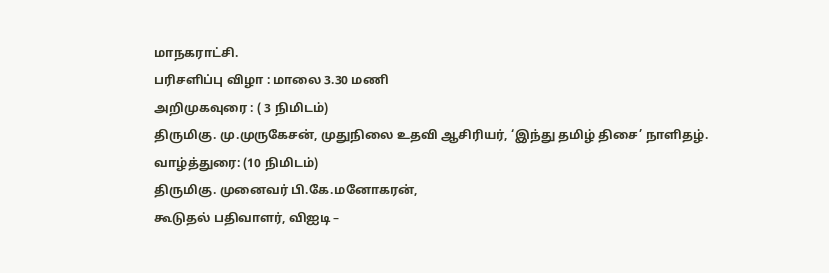மாநகராட்சி.
பரிசளிப்பு விழா : மாலை 3.30 மணி
அறிமுகவுரை : ( 3 நிமிடம்)
திருமிகு. மு.முருகேசன், முதுநிலை உதவி ஆசிரியர், ‘இந்து தமிழ் திசை’ நாளிதழ்.
வாழ்த்துரை: (10 நிமிடம்)
திருமிகு. முனைவர் பி.கே.மனோகரன்,
கூடுதல் பதிவாளர், விஐடி –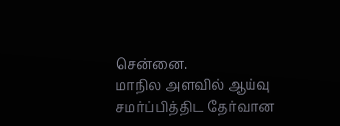சென்னை.
மாநில அளவில் ஆய்வு சமர்ப்பித்திட தேர்வான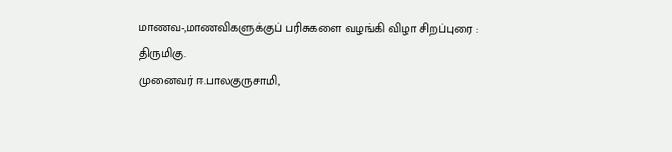மாணவ-,மாணவிகளுக்குப் பரிசுகளை வழங்கி விழா சிறப்புரை :
திருமிகு.
முனைவர் ஈ.பாலகுருசாமி,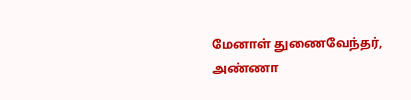மேனாள் துணைவேந்தர், அண்ணா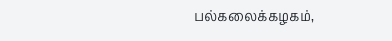பல்கலைக்கழகம்,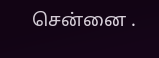சென்னை .